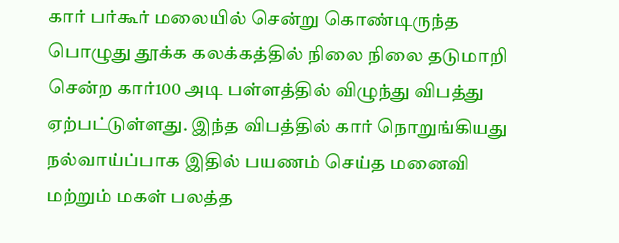கார் பர்கூர் மலையில் சென்று கொண்டிருந்த பொழுது தூக்க கலக்கத்தில் நிலை நிலை தடுமாறி சென்ற கார்100 அடி பள்ளத்தில் விழுந்து விபத்து ஏற்பட்டுள்ளது. இந்த விபத்தில் கார் நொறுங்கியது நல்வாய்ப்பாக இதில் பயணம் செய்த மனைவி மற்றும் மகள் பலத்த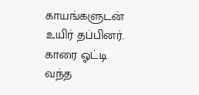காயங்களுடன் உயிர் தப்பினர். காரை ஓட்டி வந்த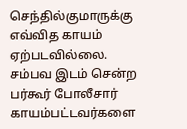செந்தில்குமாருக்கு எவ்வித காயம் ஏற்படவில்லை. சம்பவ இடம் சென்ற பர்கூர் போலீசார் காயம்பட்டவர்களை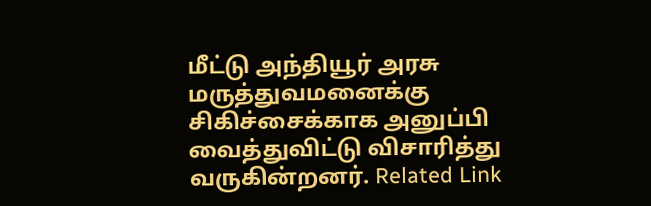மீட்டு அந்தியூர் அரசு மருத்துவமனைக்கு சிகிச்சைக்காக அனுப்பி வைத்துவிட்டு விசாரித்து வருகின்றனர். Related Link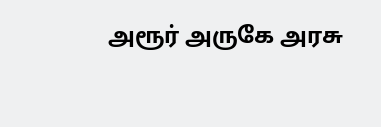அரூர் அருகே அரசு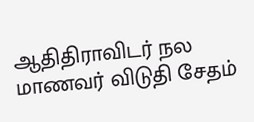ஆதிதிராவிடர் நல மாணவர் விடுதி சேதம்